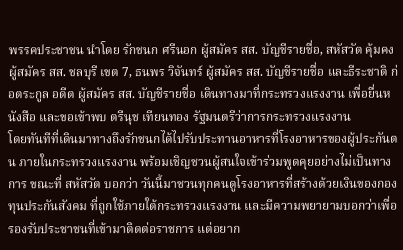พรรคประชาชน นำโดย รักชนก ศรีนอก ผู้สมัคร สส. บัญชีรายชื่อ, สหัสวัต คุ้มคง ผู้สมัคร สส. ชลบุรี เขต 7, ธนพร วิจันทร์ ผู้สมัคร สส. บัญชีรายชื่อ และธีระชาติ ก่อตระกูล อดีต ผู้สมัคร สส. บัญชีรายชื่อ เดินทางมาที่กระทรวงแรงงาน เพื่อยื่นหนังสือ และขอเข้าพบ ตรีนุช เทียนทอง รัฐมนตรีว่าการกระทรวงแรงงาน
โดยทันทีที่เดินมาทางถึงรักชนกได้ไปรับประทานอาหารที่โรงอาหารของผู้ประกันตน ภายในกระทรวงแรงงาน พร้อมเชิญชวนผู้สนใจเข้าร่วมพูดคุยอย่างไม่เป็นทางการ ขณะที่ สหัสวัต บอกว่า วันนี้มาชวนทุกคนดูโรงอาหารที่สร้างด้วยเงินของกองทุนประกันสังคม ที่ถูกใช้ภายใต้กระทรวงแรงงาน และมีความพยายามบอกว่าเพื่อรองรับประชาชนที่เข้ามาติดต่อราชการ แต่อยาก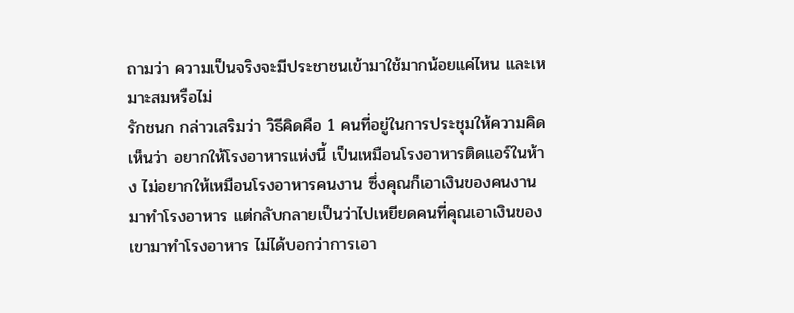ถามว่า ความเป็นจริงจะมีประชาชนเข้ามาใช้มากน้อยแค่ไหน และเหมาะสมหรือไม่
รักชนก กล่าวเสริมว่า วิธีคิดคือ 1 คนที่อยู่ในการประชุมให้ความคิดเห็นว่า อยากให้โรงอาหารแห่งนี้ เป็นเหมือนโรงอาหารติดแอร์ในห้าง ไม่อยากให้เหมือนโรงอาหารคนงาน ซึ่งคุณก็เอาเงินของคนงานมาทําโรงอาหาร แต่กลับกลายเป็นว่าไปเหยียดคนที่คุณเอาเงินของเขามาทําโรงอาหาร ไม่ได้บอกว่าการเอา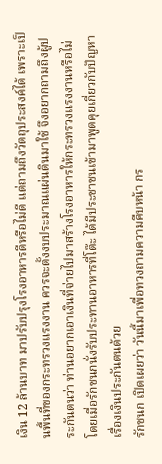เงิน 12 ล้านบาท มาปรับปรุงโรงอาหารดีหรือไม่ดี แต่ถามถึงวัตถุประสงค์ได้ เพราะเป็นพื้นที่ของกระทรวงแรงงาน ควรจะตั้งงบประมาณแผ่นดินมาใช้ จึงอยากถามถึงผู้ประกันตนว่า ท่านอยากเอาเงินที่จ่ายไปมาสร้างโรงอาหารให้กระทรวงแรงงานหรือไม่ โดยเมื่อรักชนกนั่งรับประทานอาหารที่โต๊ะ ได้มีประชาชนเข้ามาพูดคุยเกี่ยวกับปัญหาเรื่องเงินประกันตนด้วย
รักชนก เปิดเผยว่า วันนี้มาเพื่อทวงถามความคืบหน้า กร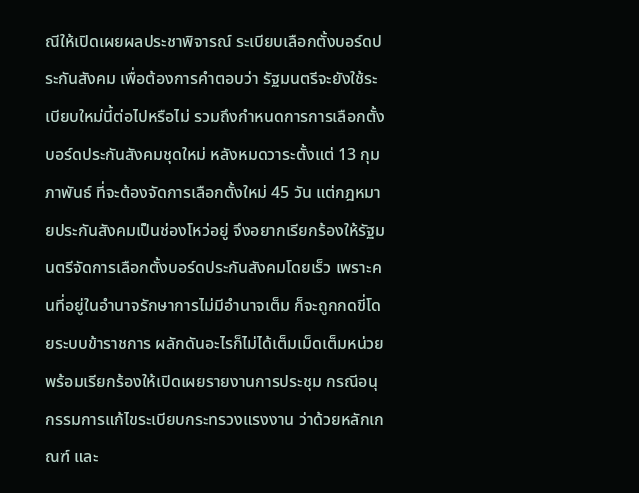ณีให้เปิดเผยผลประชาพิจารณ์ ระเบียบเลือกตั้งบอร์ดประกันสังคม เพื่อต้องการคำตอบว่า รัฐมนตรีจะยังใช้ระเบียบใหม่นี้ต่อไปหรือไม่ รวมถึงกำหนดการการเลือกตั้งบอร์ดประกันสังคมชุดใหม่ หลังหมดวาระตั้งแต่ 13 กุมภาพันธ์ ที่จะต้องจัดการเลือกตั้งใหม่ 45 วัน แต่กฎหมายประกันสังคมเป็นช่องโหว่อยู่ จึงอยากเรียกร้องให้รัฐมนตรีจัดการเลือกตั้งบอร์ดประกันสังคมโดยเร็ว เพราะคนที่อยู่ในอำนาจรักษาการไม่มีอำนาจเต็ม ก็จะถูกกดขี่โดยระบบข้าราชการ ผลักดันอะไรก็ไม่ได้เต็มเม็ดเต็มหน่วย พร้อมเรียกร้องให้เปิดเผยรายงานการประชุม กรณีอนุกรรมการแก้ไขระเบียบกระทรวงแรงงาน ว่าด้วยหลักเกณฑ์ และ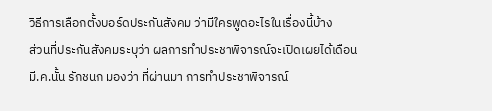วิธีการเลือกตั้งบอร์ดประกันสังคม ว่ามีใครพูดอะไรในเรื่องนี้บ้าง
ส่วนที่ประกันสังคมระบุว่า ผลการทำประชาพิจารณ์จะเปิดเผยได้เดือน มี.ค.นั้น รักชนก มองว่า ที่ผ่านมา การทำประชาพิจารณ์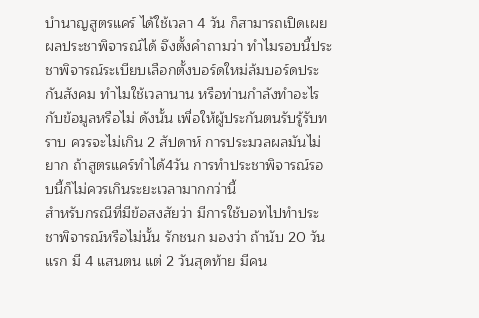บำนาญสูตรแคร์ ได้ใช้เวลา 4 วัน ก็สามารถเปิดเผยผลประชาพิจารณ์ได้ จึงตั้งคำถามว่า ทำไมรอบนี้ประชาพิจารณ์ระเบียบเลือกตั้งบอร์ดใหม่ล้มบอร์ดประกันสังคม ทำไมใช้เวลานาน หรือท่านกำลังทำอะไรกับข้อมูลหรือไม่ ดังนั้น เพื่อให้ผู้ประกันตนรับรู้รับทราบ ควรจะไม่เกิน 2 สัปดาห์ การประมวลผลมันไม่ยาก ถ้าสูตรแคร์ทำได้4วัน การทำประชาพิจารณ์รอบนี้ก็ไม่ควรเกินระยะเวลามากกว่านี้
สำหรับกรณีที่มีข้อสงสัยว่า มีการใช้บอทไปทำประชาพิจารณ์หรือไม่นั้น รักชนก มองว่า ถ้านับ 20 วันแรก มี 4 แสนตน แต่ 2 วันสุดท้าย มีคน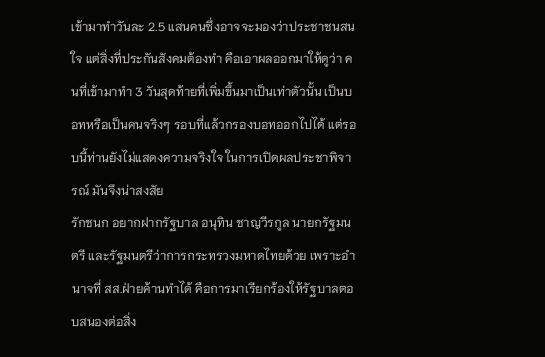เข้ามาทำวันละ 2.5 แสนคนซึ่งอาจจะมองว่าประชาชนสนใจ แต่สิ่งที่ประกันสังคมต้องทำ คือเอาผลออกมาให้ดูว่า คนที่เข้ามาทำ 3 วันสุดท้ายที่เพิ่มขึ้นมาเป็นเท่าตัวนั้น เป็นบอทหรือเป็นคนจริงๆ รอบที่แล้วกรองบอทออกไปได้ แต่รอบนี้ท่านยังไม่แสดงความจริงใจ ในการเปิดผลประชาพิจารณ์ มันจึงน่าสงสัย
รักชนก อยากฝากรัฐบาล อนุทิน ชาญวีรกูล นายกรัฐมนตรี และรัฐมนตรีว่าการกระทรวงมหาดไทยด้วย เพราะอำนาจที่ สส.ฝ่ายค้านทำได้ คือการมาเรียกร้องให้รัฐบาลตอบสนองต่อสิ่ง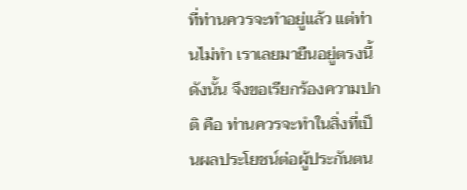ที่ท่านควรจะทำอยู่แล้ว แต่ท่านไม่ทำ เราเลยมายืนอยู่ตรงนี้ ดังนั้น จึงขอเรียกร้องความปกติ คือ ท่านควรจะทำในสิ่งที่เป็นผลประโยชน์ต่อผู้ประกันตน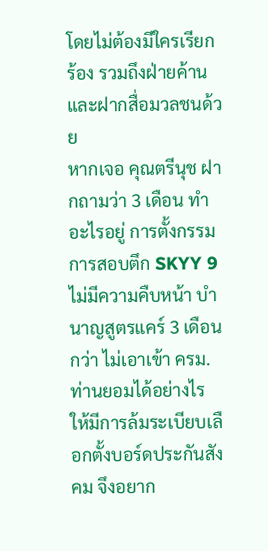โดยไม่ต้องมีใครเรียกร้อง รวมถึงฝ่ายค้าน และฝากสื่อมวลชนด้วย
หากเจอ คุณตรีนุช ฝากถามว่า 3 เดือน ทำอะไรอยู่ การตั้งกรรมการสอบตึก SKYY 9 ไม่มีความคืบหน้า บำนาญสูตรแคร์ 3 เดือนกว่า ไม่เอาเข้า ครม. ท่านยอมได้อย่างไร ให้มีการล้มระเบียบเลือกตั้งบอร์ดประกันสังคม จึงอยาก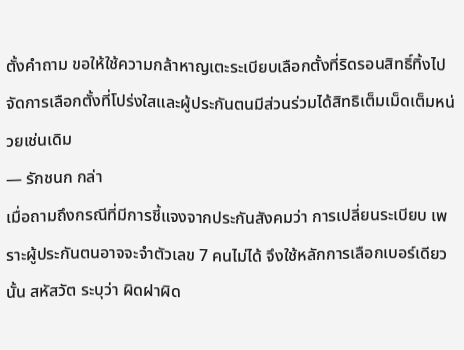ตั้งคำถาม ขอให้ใช้ความกล้าหาญเตะระเบียบเลือกตั้งที่ริดรอนสิทธิ์ทิ้งไป จัดการเลือกตั้งที่โปร่งใสและผู้ประกันตนมีส่วนร่วมได้สิทธิเต็มเม็ดเต็มหน่วยเช่นเดิม
— รักชนก กล่า
เมื่อถามถึงกรณีที่มีการชี้แจงจากประกันสังคมว่า การเปลี่ยนระเบียบ เพราะผู้ประกันตนอาจจะจำตัวเลข 7 คนไม่ได้ จึงใช้หลักการเลือกเบอร์เดียวนั้น สหัสวัต ระบุว่า ผิดฝาผิด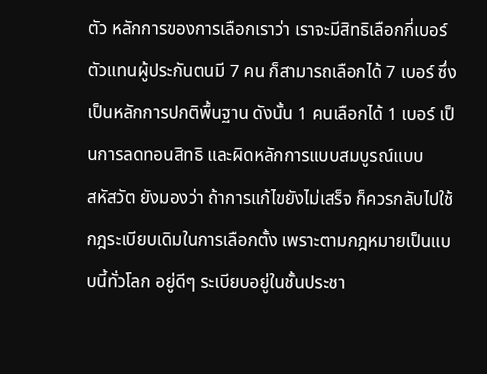ตัว หลักการของการเลือกเราว่า เราจะมีสิทธิเลือกกี่เบอร์ ตัวแทนผู้ประกันตนมี 7 คน ก็สามารถเลือกได้ 7 เบอร์ ซึ่งเป็นหลักการปกติพื้นฐาน ดังนั้น 1 คนเลือกได้ 1 เบอร์ เป็นการลดทอนสิทธิ และผิดหลักการแบบสมบูรณ์แบบ
สหัสวัต ยังมองว่า ถ้าการแก้ไขยังไม่เสร็จ ก็ควรกลับไปใช้กฎระเบียบเดิมในการเลือกตั้ง เพราะตามกฎหมายเป็นแบบนี้ทั่วโลก อยู่ดีๆ ระเบียบอยู่ในชั้นประชา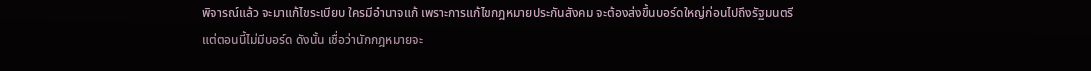พิจารณ์แล้ว จะมาแก้ไขระเบียบ ใครมีอำนาจแก้ เพราะการแก้ไขกฎหมายประกันสังคม จะต้องส่งขึ้นบอร์ดใหญ่ก่อนไปถึงรัฐมนตรี แต่ตอนนี้ไม่มีบอร์ด ดังนั้น เชื่อว่านักกฎหมายจะ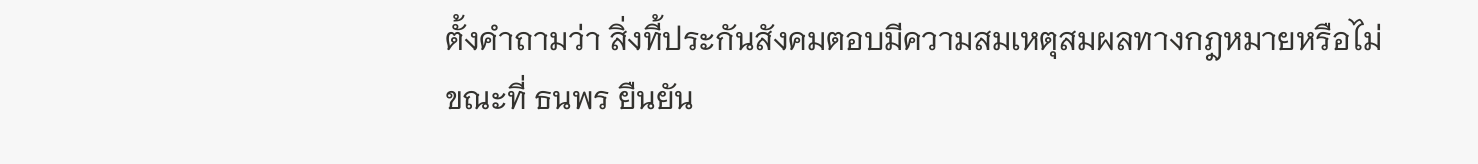ตั้งคำถามว่า สิ่งที้ประกันสังคมตอบมีความสมเหตุสมผลทางกฎหมายหรือไม่
ขณะที่ ธนพร ยืนยัน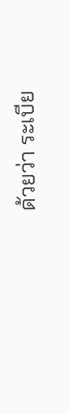ด้วยว่า ระเบีย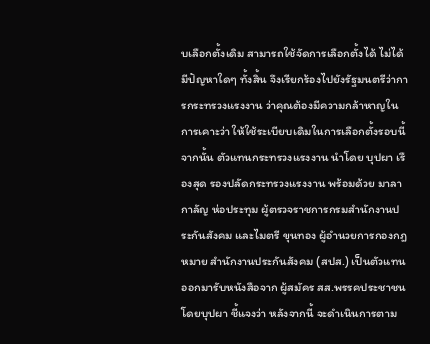บเลือกตั้งเดิม สามารถใช้จัดการเลือกตั้งได้ ไม่ได้มีปัญหาใดๆ ทั้งสิ้น จึงเรียกร้องไปยังรัฐมนตรีว่าการกระทรวงแรงงาน ว่าคุณต้องมีความกล้าหาญในการเคาะว่า ให้ใช้ระเบียบเดิมในการเลือกตั้งรอบนี้
จากนั้น ตัวแทนกระทรวงแรงงาน นำโดย บุปผา เรืองสุด รองปลัดกระทรวงแรงงาน พร้อมด้วย มาลากาลัญ ห่อประทุม ผู้ตรวจราชการกรมสำนักงานประกันสังคม และไมตรี ขุนทอง ผู้อำนวยการกองกฎหมาย สำนักงานประกันสังคม (สปส.) เป็นตัวแทนออกมารับหนังสือจาก ผู้สมัคร สส.พรรคประชาชน
โดยบุปผา ชี้แจงว่า หลังจากนี้ จะดำเนินการตาม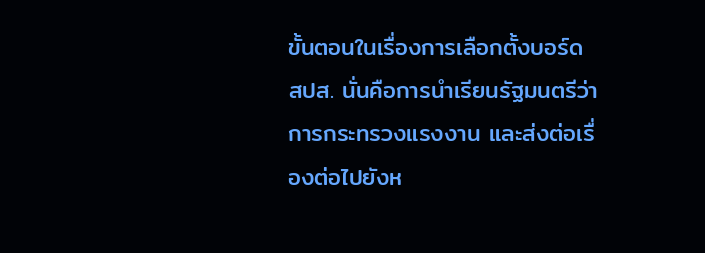ขั้นตอนในเรื่องการเลือกตั้งบอร์ด สปส. นั่นคือการนำเรียนรัฐมนตรีว่าการกระทรวงแรงงาน และส่งต่อเรื่องต่อไปยังห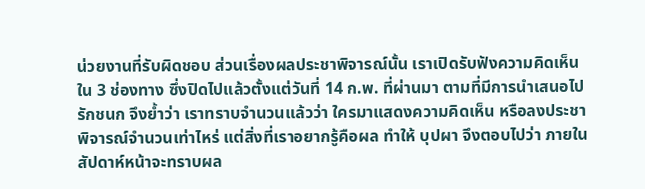น่วยงานที่รับผิดชอบ ส่วนเรื่องผลประชาพิจารณ์นั้น เราเปิดรับฟังความคิดเห็นใน 3 ช่องทาง ซึ่งปิดไปแล้วตั้งแต่วันที่ 14 ก.พ. ที่ผ่านมา ตามที่มีการนำเสนอไป
รักชนก จึงย้ำว่า เราทราบจำนวนแล้วว่า ใครมาแสดงความคิดเห็น หรือลงประชาพิจารณ์จำนวนเท่าไหร่ แต่สิ่งที่เราอยากรู้คือผล ทำให้ บุปผา จึงตอบไปว่า ภายในสัปดาห์หน้าจะทราบผล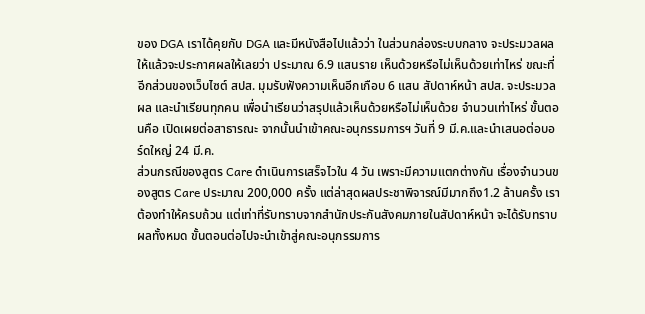ของ DGA เราได้คุยกับ DGA และมีหนังสือไปแล้วว่า ในส่วนกล่องระบบกลาง จะประมวลผลให้แล้วจะประกาศผลให้เลยว่า ประมาณ 6.9 แสนราย เห็นด้วยหรือไม่เห็นด้วยเท่าไหร่ ขณะที่อีกส่วนของเว็บไซต์ สปส. มุมรับฟังความเห็นอีกเกือบ 6 แสน สัปดาห์หน้า สปส. จะประมวลผล และนำเรียนทุกคน เพื่อนำเรียนว่าสรุปแล้วเห็นด้วยหรือไม่เห็นด้วย จำนวนเท่าไหร่ ขั้นตอนคือ เปิดเผยต่อสาธารณะ จากนั้นนำเข้าคณะอนุกรรมการฯ วันที่ 9 มี.ค.และนำเสนอต่อบอร์ดใหญ่ 24 มี.ค.
ส่วนกรณีของสูตร Care ดำเนินการเสร็จไวใน 4 วัน เพราะมีความแตกต่างกัน เรื่องจำนวนของสูตร Care ประมาณ 200,000 ครั้ง แต่ล่าสุดผลประชาพิจารณ์มีมากถึง1.2 ล้านครั้ง เราต้องทำให้ครบถ้วน แต่เท่าที่รับทราบจากสำนักประกันสังคมภายในสัปดาห์หน้า จะได้รับทราบผลทั้งหมด ขั้นตอนต่อไปจะนำเข้าสู่คณะอนุกรรมการ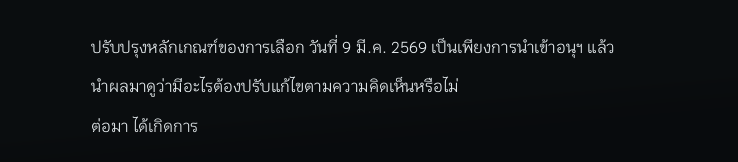ปรับปรุงหลักเกณฑ์ของการเลือก วันที่ 9 มี.ค. 2569 เป็นเพียงการนำเข้าอนุฯ แล้วนำผลมาดูว่ามีอะไรต้องปรับแก้ไขตามความคิดเห็นหรือไม่
ต่อมา ได้เกิดการ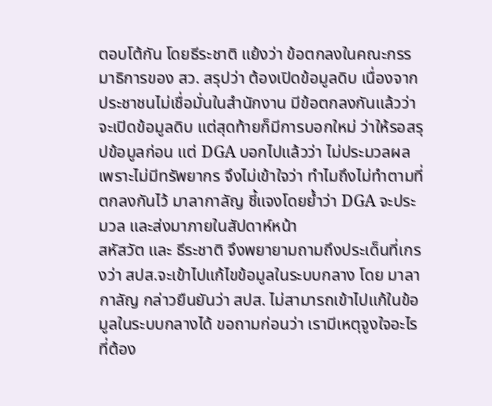ตอบโต้กัน โดยธีระชาติ แย้งว่า ข้อตกลงในคณะกรรมาธิการของ สว. สรุปว่า ต้องเปิดข้อมูลดิบ เนื่องจากประชาชนไม่เชื่อมั่นในสำนักงาน มีข้อตกลงกันแล้วว่า จะเปิดข้อมูลดิบ แต่สุดท้ายก็มีการบอกใหม่ ว่าให้รอสรุปข้อมูลก่อน แต่ DGA บอกไปแล้วว่า ไม่ประมวลผล เพราะไม่มีทรัพยากร จึงไม่เข้าใจว่า ทำไมถึงไม่ทำตามที่ตกลงกันไว้ มาลากาลัญ ชี้แจงโดยย้ำว่า DGA จะประมวล และส่งมาภายในสัปดาห์หน้า
สหัสวัต และ ธีระชาติ จึงพยายามถามถึงประเด็นที่เกรงว่า สปส.จะเข้าไปแก้ไขข้อมูลในระบบกลาง โดย มาลากาลัญ กล่าวยืนยันว่า สปส. ไม่สามารถเข้าไปแก้ในข้อมูลในระบบกลางได้ ขอถามก่อนว่า เรามีเหตุจูงใจอะไร ที่ต้อง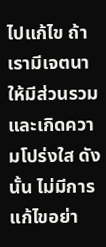ไปแก้ไข ถ้าเรามีเจตนาให้มีส่วนรวม และเกิดความโปร่งใส ดังนั้น ไม่มีการแก้ไขอย่า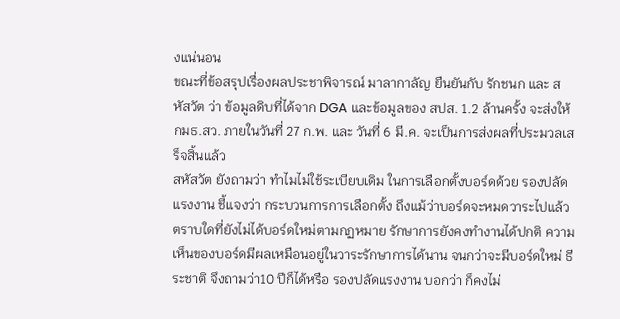งแน่นอน
ขณะที่ข้อสรุปเรื่องผลประชาพิจารณ์ มาลากาลัญ ยืนยันกับ รักชนก และ สหัสวัต ว่า ข้อมูลดิบที่ได้จาก DGA และข้อมูลของ สปส. 1.2 ล้านครั้ง จะส่งให้ กมธ.สว. ภายในวันที่ 27 ก.พ. และ วันที่ 6 มี.ค. จะเป็นการส่งผลที่ประมวลเสร็จสิ้นแล้ว
สหัสวัต ยังถามว่า ทำไมไม่ใช้ระเบียบเดิม ในการเลือกตั้งบอร์ดด้วย รองปลัดแรงงาน ชี้แจงว่า กระบวนการการเลือกตั้ง ถึงแม้ว่าบอร์ดจะหมดวาระไปแล้ว ตราบใดที่ยังไม่ได้บอร์ดใหม่ตามกฏหมาย รักษาการยังคงทำงานได้ปกติ ความเห็นของบอร์ดมีผลเหมือนอยู่ในวาระรักษาการได้นาน จนกว่าจะมีบอร์ดใหม่ ธีระชาติ จึงถามว่า10 ปีก็ได้หรือ รองปลัดแรงงาน บอกว่า ก็คงไม่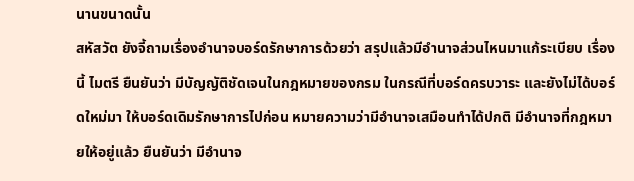นานขนาดนั้น
สหัสวัต ยังจี้ถามเรื่องอำนาจบอร์ดรักษาการด้วยว่า สรุปแล้วมีอำนาจส่วนไหนมาแก้ระเบียบ เรื่องนี้ ไมตรี ยืนยันว่า มีบัญญัติชัดเจนในกฎหมายของกรม ในกรณีที่บอร์ดครบวาระ และยังไม่ได้บอร์ดใหม่มา ให้บอร์ดเดิมรักษาการไปก่อน หมายความว่ามีอำนาจเสมือนทำได้ปกติ มีอำนาจที่กฎหมายให้อยู่แล้ว ยืนยันว่า มีอำนาจ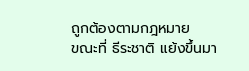ถูกต้องตามกฎหมาย
ขณะที่ ธีระชาติ แย้งขึ้นมา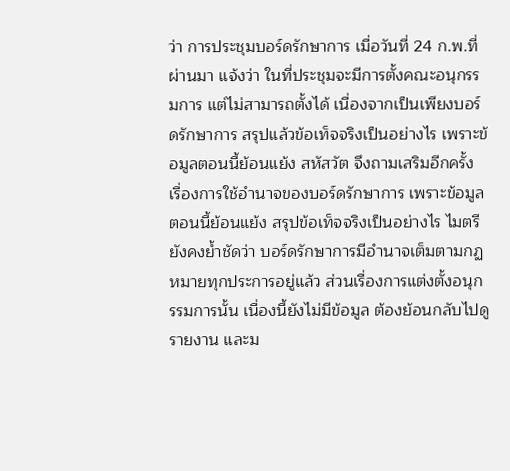ว่า การประชุมบอร์ดรักษาการ เมื่อวันที่ 24 ก.พ.ที่ผ่านมา แจ้งว่า ในที่ประชุมจะมีการตั้งคณะอนุกรรมการ แต่ไม่สามารถตั้งได้ เนื่องจากเป็นเพียงบอร์ดรักษาการ สรุปแล้วข้อเท็จจริงเป็นอย่างไร เพราะข้อมูลตอนนี้ย้อนแย้ง สหัสวัต จึงถามเสริมอีกครั้ง เรื่องการใช้อำนาจของบอร์ดรักษาการ เพราะข้อมูลตอนนี้ย้อนแย้ง สรุปข้อเท็จจริงเป็นอย่างไร ไมตรี ยังคงย้ำชัดว่า บอร์ดรักษาการมีอำนาจเต็มตามกฏหมายทุกประการอยู่แล้ว ส่วนเรื่องการแต่งตั้งอนุกรรมการนั้น เนื่องนี้ยังไม่มีข้อมูล ต้องย้อนกลับไปดูรายงาน และม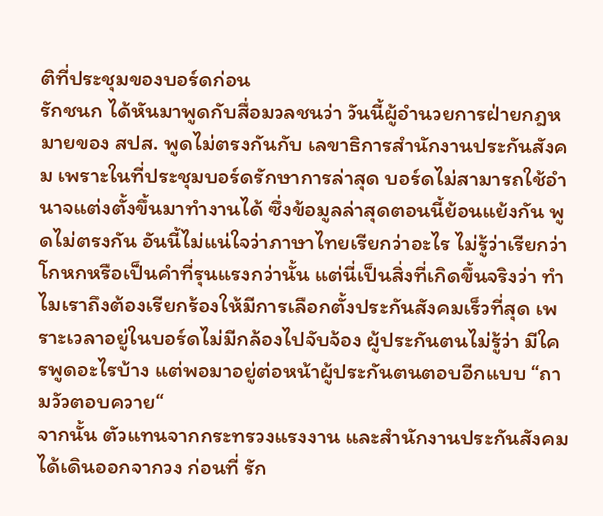ติที่ประชุมของบอร์ดก่อน
รักชนก ได้หันมาพูดกับสื่อมวลชนว่า วันนี้ผู้อำนวยการฝ่ายกฎหมายของ สปส. พูดไม่ตรงกันกับ เลขาธิการสำนักงานประกันสังคม เพราะในที่ประชุมบอร์ดรักษาการล่าสุด บอร์ดไม่สามารถใช้อำนาจแต่งตั้งขึ้นมาทำงานได้ ซึ่งข้อมูลล่าสุดตอนนี้ย้อนแย้งกัน พูดไม่ตรงกัน อันนี้ไม่แน่ใจว่าภาษาไทยเรียกว่าอะไร ไม่รู้ว่าเรียกว่าโกหกหรือเป็นคำที่รุนแรงกว่านั้น แต่นี่เป็นสิ่งที่เกิดขึ้นจริงว่า ทำไมเราถึงต้องเรียกร้องให้มีการเลือกตั้งประกันสังคมเร็วที่สุด เพราะเวลาอยู่ในบอร์ดไม่มีกล้องไปจับจ้อง ผู้ประกันตนไม่รู้ว่า มีใครพูดอะไรบ้าง แต่พอมาอยู่ต่อหน้าผู้ประกันตนตอบอีกแบบ “ถามวัวตอบควาย“
จากนั้น ตัวแทนจากกระทรวงแรงงาน และสำนักงานประกันสังคม ได้เดินออกจากวง ก่อนที่ รัก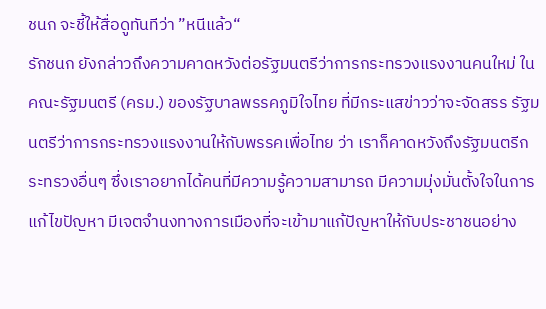ชนก จะชี้ให้สื่อดูทันทีว่า ”หนีแล้ว“
รักชนก ยังกล่าวถึงความคาดหวังต่อรัฐมนตรีว่าการกระทรวงแรงงานคนใหม่ ในคณะรัฐมนตรี (ครม.) ของรัฐบาลพรรคภูมิใจไทย ที่มีกระแสข่าวว่าจะจัดสรร รัฐมนตรีว่าการกระทรวงแรงงานให้กับพรรคเพื่อไทย ว่า เราก็คาดหวังถึงรัฐมนตรีกระทรวงอื่นๆ ซึ่งเราอยากได้คนที่มีความรู้ความสามารถ มีความมุ่งมั่นตั้งใจในการแก้ไขปัญหา มีเจตจำนงทางการเมืองที่จะเข้ามาแก้ปัญหาให้กับประชาชนอย่าง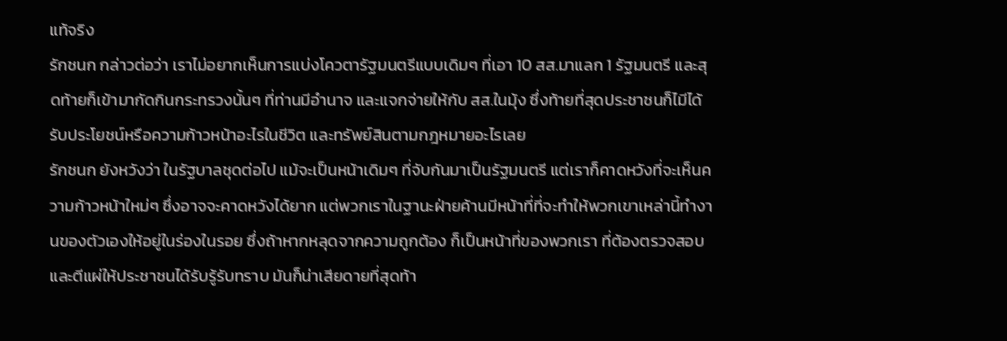แท้จริง
รักชนก กล่าวต่อว่า เราไม่อยากเห็นการแบ่งโควตารัฐมนตรีแบบเดิมๆ ที่เอา 10 สส.มาแลก 1 รัฐมนตรี และสุดท้ายก็เข้ามากัดกินกระทรวงนั้นๆ ที่ท่านมีอำนาจ และแจกจ่ายให้กับ สส.ในมุ้ง ซึ่งท้ายที่สุดประชาชนก็ไมีได้รับประโยชน์หรือความก้าวหน้าอะไรในชีวิต และทรัพย์สินตามกฎหมายอะไรเลย
รักชนก ยังหวังว่า ในรัฐบาลชุดต่อไป แม้จะเป็นหน้าเดิมๆ ที่จับกันมาเป็นรัฐมนตรี แต่เราก็คาดหวังที่จะเห็นความก้าวหน้าใหม่ๆ ซึ่งอาจจะคาดหวังได้ยาก แต่พวกเราในฐานะฝ่ายค้านมีหน้าที่ที่จะทำให้พวกเขาเหล่านี้ทำงานของตัวเองให้อยู่ในร่องในรอย ซึ่งถ้าหากหลุดจากความถูกต้อง ก็เป็นหน้าที่ของพวกเรา ที่ต้องตรวจสอบและตีแผ่ให้ประชาชนได้รับรู้รับทราบ มันก็น่าเสียดายที่สุดท้า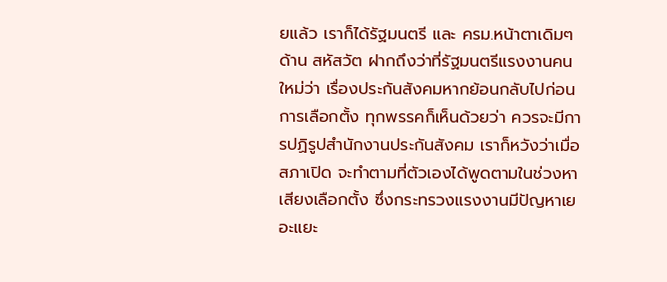ยแล้ว เราก็ได้รัฐมนตรี และ ครม.หน้าตาเดิมๆ
ด้าน สหัสวัต ฝากถึงว่าที่รัฐมนตรีแรงงานคนใหม่ว่า เรื่องประกันสังคมหากย้อนกลับไปก่อนการเลือกตั้ง ทุกพรรคก็เห็นด้วยว่า ควรจะมีการปฏิรูปสำนักงานประกันสังคม เราก็หวังว่าเมื่อสภาเปิด จะทำตามที่ตัวเองได้พูดตามในช่วงหาเสียงเลือกตั้ง ซึ่งกระทรวงแรงงานมีปัญหาเยอะแยะ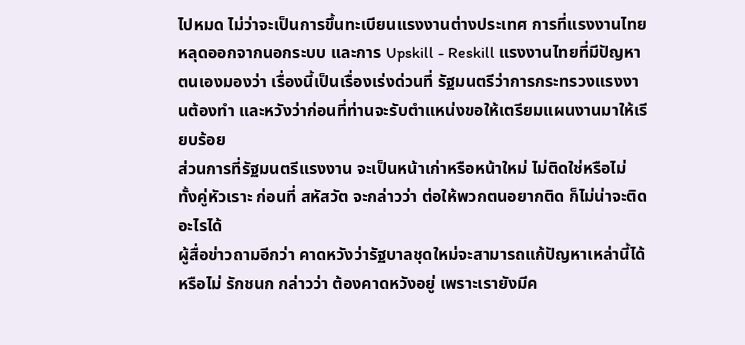ไปหมด ไม่ว่าจะเป็นการขึ้นทะเบียนแรงงานต่างประเทศ การที่แรงงานไทยหลุดออกจากนอกระบบ และการ Upskill - Reskill แรงงานไทยที่มีปัญหา ตนเองมองว่า เรื่องนี้เป็นเรื่องเร่งด่วนที่ รัฐมนตรีว่าการกระทรวงแรงงานต้องทำ และหวังว่าก่อนที่ท่านจะรับตำแหน่งขอให้เตรียมแผนงานมาให้เรียบร้อย
ส่วนการที่รัฐมนตรีแรงงาน จะเป็นหน้าเก่าหรือหน้าใหม่ ไม่ติดใช่หรือไม่ ทั้งคู่หัวเราะ ก่อนที่ สหัสวัต จะกล่าวว่า ต่อให้พวกตนอยากติด ก็ไม่น่าจะติดอะไรได้
ผู้สื่อข่าวถามอีกว่า คาดหวังว่ารัฐบาลชุดใหม่จะสามารถแก้ปัญหาเหล่านี้ได้หรือไม่ รักชนก กล่าวว่า ต้องคาดหวังอยู่ เพราะเรายังมีค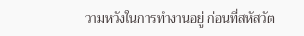วามหวังในการทำงานอยู่ ก่อนที่สหัสวัต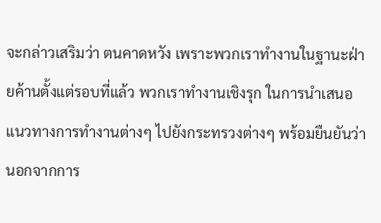จะกล่าวเสริมว่า ตนคาดหวัง เพราะพวกเราทำงานในฐานะฝ่ายค้านตั้งแต่รอบที่แล้ว พวกเราทำงานเชิงรุก ในการนำเสนอแนวทางการทำงานต่างๆ ไปยังกระทรวงต่างๆ พร้อมยืนยันว่า นอกจากการ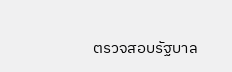ตรวจสอบรัฐบาล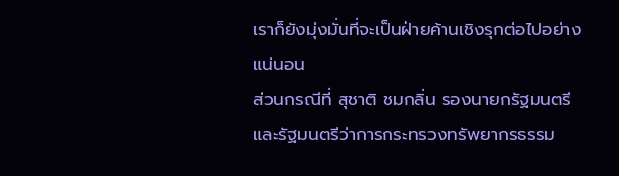เราก็ยังมุ่งมั่นที่จะเป็นฝ่ายค้านเชิงรุกต่อไปอย่างแน่นอน
ส่วนกรณีที่ สุชาติ ชมกลิ่น รองนายกรัฐมนตรีและรัฐมนตรีว่าการกระทรวงทรัพยากรธรรม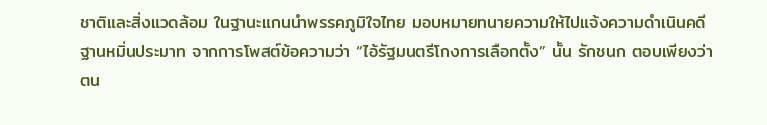ชาติและสิ่งแวดล้อม ในฐานะแกนนำพรรคภูมิใจไทย มอบหมายทนายความให้ไปแจ้งความดำเนินคดีฐานหมิ่นประมาท จากการโพสต์ข้อความว่า “ไอ้รัฐมนตรีโกงการเลือกตั้ง” นั้น รักชนก ตอบเพียงว่า ตน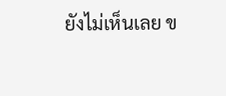ยังไม่เห็นเลย ข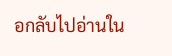อกลับไปอ่านใน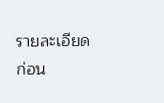รายละเอียดก่อน